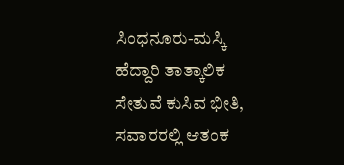ಸಿಂಧನೂರು-ಮಸ್ಕಿ ಹೆದ್ದಾರಿ ತಾತ್ಕಾಲಿಕ ಸೇತುವೆ ಕುಸಿವ ಭೀತಿ, ಸವಾರರಲ್ಲಿ ಆತಂಕ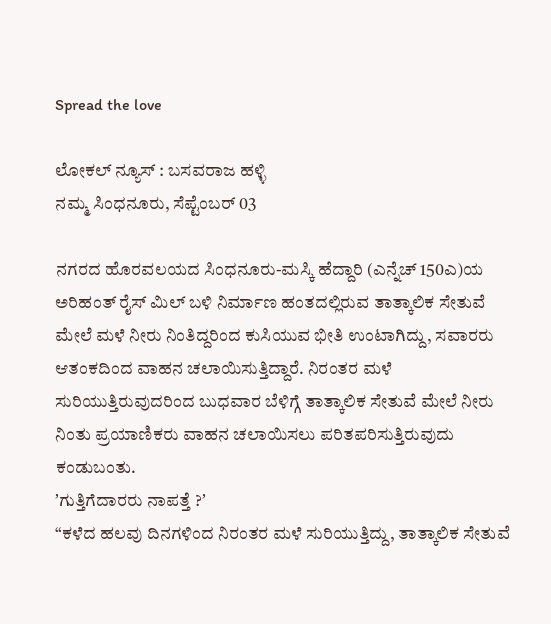Spread the love

ಲೋಕಲ್‌ ನ್ಯೂಸ್‌ : ಬಸವರಾಜ ಹಳ್ಳಿ
ನಮ್ಮ ಸಿಂಧನೂರು, ಸೆಪ್ಟೆಂಬರ್‌ 03

ನಗರದ ಹೊರವಲಯದ ಸಿಂಧನೂರು-ಮಸ್ಕಿ ಹೆದ್ದಾರಿ (ಎನ್ನೆಚ್‌ 150ಎ)ಯ ಅರಿಹಂತ್‌ ರೈಸ್‌ ಮಿಲ್‌ ಬಳಿ ನಿರ್ಮಾಣ ಹಂತದಲ್ಲಿರುವ ತಾತ್ಕಾಲಿಕ ಸೇತುವೆ ಮೇಲೆ ಮಳೆ ನೀರು ನಿಂತಿದ್ದರಿಂದ ಕುಸಿಯುವ ಭೀತಿ ಉಂಟಾಗಿದ್ದು, ಸವಾರರು ಆತಂಕದಿಂದ ವಾಹನ ಚಲಾಯಿಸುತ್ತಿದ್ದಾರೆ. ನಿರಂತರ ಮಳೆ ಸುರಿಯುತ್ತಿರುವುದರಿಂದ ಬುಧವಾರ ಬೆಳಿಗ್ಗೆ ತಾತ್ಕಾಲಿಕ ಸೇತುವೆ ಮೇಲೆ ನೀರು ನಿಂತು ಪ್ರಯಾಣಿಕರು ವಾಹನ ಚಲಾಯಿಸಲು ಪರಿತಪರಿಸುತ್ತಿರುವುದು ಕಂಡುಬಂತು.
ʼಗುತ್ತಿಗೆದಾರರು ನಾಪತ್ತೆ ?ʼ
“ಕಳೆದ ಹಲವು ದಿನಗಳಿಂದ ನಿರಂತರ ಮಳೆ ಸುರಿಯುತ್ತಿದ್ದು, ತಾತ್ಕಾಲಿಕ ಸೇತುವೆ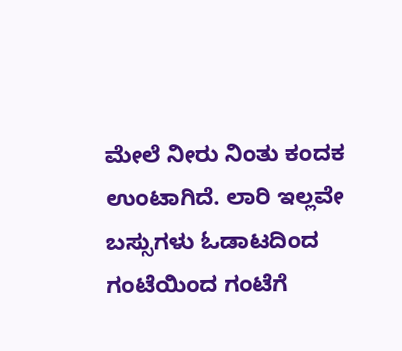ಮೇಲೆ ನೀರು ನಿಂತು ಕಂದಕ ಉಂಟಾಗಿದೆ. ಲಾರಿ ಇಲ್ಲವೇ ಬಸ್ಸುಗಳು ಓಡಾಟದಿಂದ ಗಂಟೆಯಿಂದ ಗಂಟೆಗೆ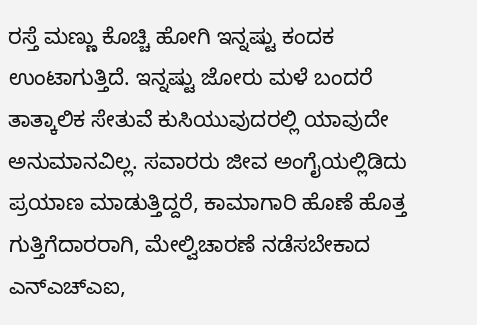ರಸ್ತೆ ಮಣ್ಣು ಕೊಚ್ಚಿ ಹೋಗಿ ಇನ್ನಷ್ಟು ಕಂದಕ ಉಂಟಾಗುತ್ತಿದೆ. ಇನ್ನಷ್ಟು ಜೋರು ಮಳೆ ಬಂದರೆ ತಾತ್ಕಾಲಿಕ ಸೇತುವೆ ಕುಸಿಯುವುದರಲ್ಲಿ ಯಾವುದೇ ಅನುಮಾನವಿಲ್ಲ. ಸವಾರರು ಜೀವ ಅಂಗೈಯಲ್ಲಿಡಿದು ಪ್ರಯಾಣ ಮಾಡುತ್ತಿದ್ದರೆ, ಕಾಮಾಗಾರಿ ಹೊಣೆ ಹೊತ್ತ ಗುತ್ತಿಗೆದಾರರಾಗಿ, ಮೇಲ್ವಿಚಾರಣೆ ನಡೆಸಬೇಕಾದ ಎನ್‌ಎಚ್‌ಎಐ,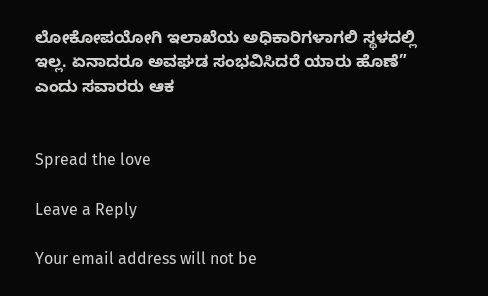ಲೋಕೋಪಯೋಗಿ ಇಲಾಖೆಯ ಅಧಿಕಾರಿಗಳಾಗಲಿ ಸ್ಥಳದಲ್ಲಿ ಇಲ್ಲ. ಏನಾದರೂ ಅವಘಡ ಸಂಭವಿಸಿದರೆ ಯಾರು ಹೊಣೆ” ಎಂದು ಸವಾರರು ಆಕ


Spread the love

Leave a Reply

Your email address will not be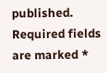published. Required fields are marked *